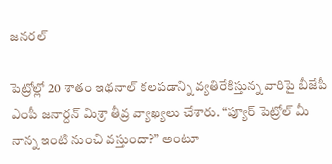జనరల్

పెట్రోల్లో 20 శాతం ఇథనాల్ కలపడాన్ని వ్యతిరేకిస్తున్న వారిపై బీజేపీ ఎంపీ జనార్దన్ మిశ్రా తీవ్ర వ్యాఖ్యలు చేశారు. “ప్యూర్ పెట్రోల్ మీ నాన్న ఇంటి నుంచి వస్తుందా?” అంటూ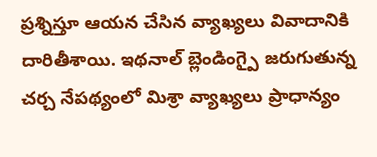ప్రశ్నిస్తూ ఆయన చేసిన వ్యాఖ్యలు వివాదానికి దారితీశాయి. ఇథనాల్ బ్లెండింగ్పై జరుగుతున్న చర్చ నేపథ్యంలో మిశ్రా వ్యాఖ్యలు ప్రాధాన్యం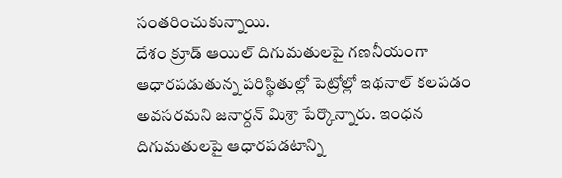సంతరించుకున్నాయి.
దేశం క్రూడ్ ఆయిల్ దిగుమతులపై గణనీయంగా ఆధారపడుతున్న పరిస్థితుల్లో పెట్రోల్లో ఇథనాల్ కలపడం అవసరమని జనార్దన్ మిశ్రా పేర్కొన్నారు. ఇంధన దిగుమతులపై ఆధారపడటాన్ని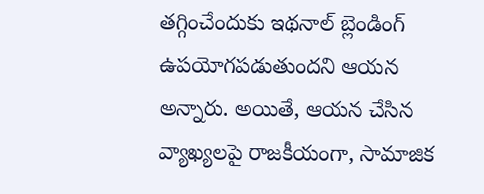తగ్గించేందుకు ఇథనాల్ బ్లెండింగ్ ఉపయోగపడుతుందని ఆయన అన్నారు. అయితే, ఆయన చేసిన వ్యాఖ్యలపై రాజకీయంగా, సామాజిక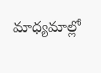మాధ్యమాల్లో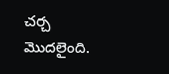చర్చ మొదలైంది.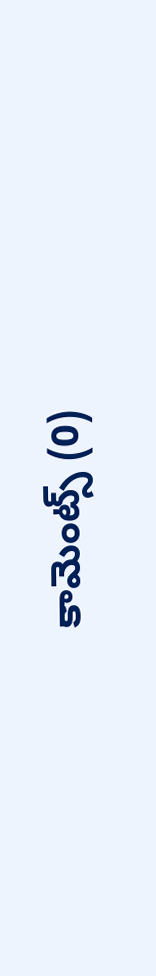కామెంట్స్ (0)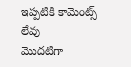ఇప్పటికి కామెంట్స్ లేవు
మొదటిగా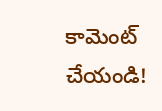కామెంట్ చేయండి!